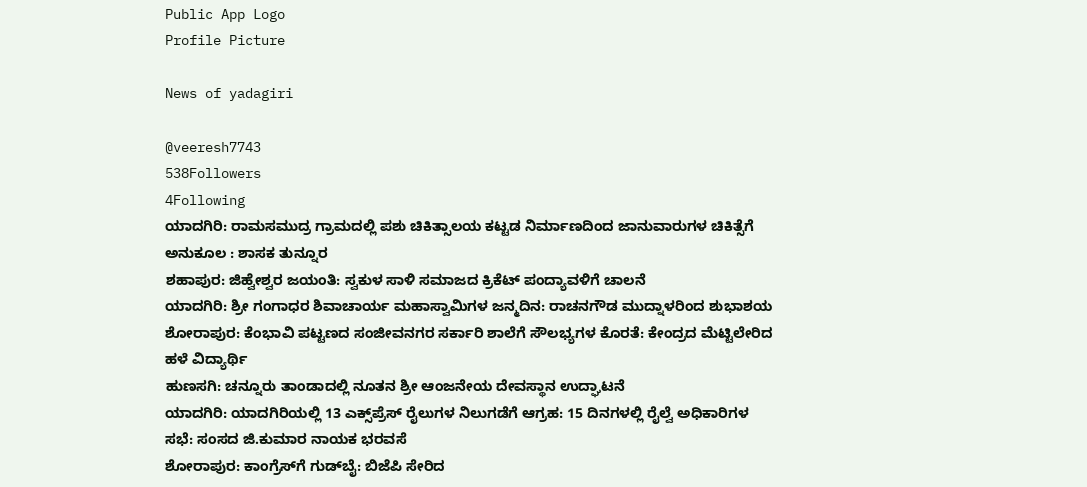Public App Logo
Profile Picture

News of yadagiri

@veeresh7743
538Followers
4Following
ಯಾದಗಿರಿ: ರಾಮಸಮುದ್ರ ಗ್ರಾಮದಲ್ಲಿ ಪಶು ಚಿಕಿತ್ಸಾಲಯ ಕಟ್ಟಡ ನಿರ್ಮಾಣದಿಂದ ಜಾನುವಾರುಗಳ ಚಿಕಿತ್ಸೆಗೆ ಅನುಕೂಲ : ಶಾಸಕ ತುನ್ನೂರ
ಶಹಾಪುರ: ಜಿಹ್ವೇಶ್ವರ ಜಯಂತಿ: ಸ್ವಕುಳ ಸಾಳಿ ಸಮಾಜದ ಕ್ರಿಕೆಟ್ ಪಂದ್ಯಾವಳಿಗೆ ಚಾಲನೆ
ಯಾದಗಿರಿ: ಶ್ರೀ ಗಂಗಾಧರ ಶಿವಾಚಾರ್ಯ ಮಹಾಸ್ವಾಮಿಗಳ ಜನ್ಮದಿನ: ರಾಚನಗೌಡ ಮುದ್ನಾಳರಿಂದ ಶುಭಾಶಯ
ಶೋರಾಪುರ: ಕೆಂಭಾವಿ ಪಟ್ಟಣದ ಸಂಜೀವನಗರ ಸರ್ಕಾರಿ ಶಾಲೆಗೆ ಸೌಲಭ್ಯಗಳ ಕೊರತೆ: ಕೇಂದ್ರದ ಮೆಟ್ಟಿಲೇರಿದ ಹಳೆ ವಿದ್ಯಾರ್ಥಿ
ಹುಣಸಗಿ: ಚನ್ನೂರು ತಾಂಡಾದಲ್ಲಿ ನೂತನ ಶ್ರೀ ಆಂಜನೇಯ ದೇವಸ್ಥಾನ ಉದ್ಘಾಟನೆ
ಯಾದಗಿರಿ: ಯಾದಗಿರಿಯಲ್ಲಿ 13 ಎಕ್ಸ್‌ಪ್ರೆಸ್ ರೈಲುಗಳ ನಿಲುಗಡೆಗೆ ಆಗ್ರಹ: 15 ದಿನಗಳಲ್ಲಿ ರೈಲ್ವೆ ಅಧಿಕಾರಿಗಳ ಸಭೆ: ಸಂಸದ ಜಿ.ಕುಮಾರ ನಾಯಕ ಭರವಸೆ
ಶೋರಾಪುರ: ಕಾಂಗ್ರೆಸ್‌ಗೆ ಗುಡ್‌ಬೈ: ಬಿಜೆಪಿ ಸೇರಿದ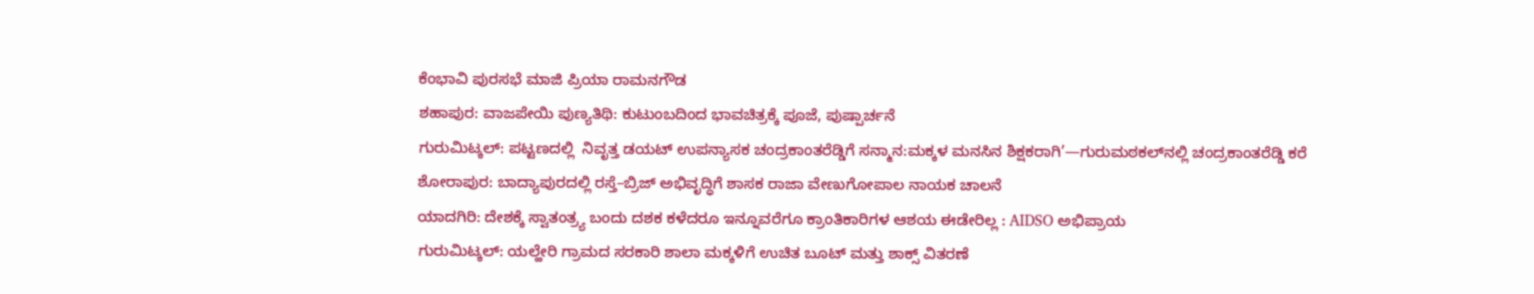ಕೆಂಭಾವಿ ಪುರಸಭೆ ಮಾಜಿ ಪ್ರಿಯಾ ರಾಮನಗೌಡ
ಶಹಾಪುರ: ವಾಜಪೇಯಿ ಪುಣ್ಯತಿಥಿ: ಕುಟುಂಬದಿಂದ ಭಾವಚಿತ್ರಕ್ಕೆ ಪೂಜೆ, ಪುಷ್ಪಾರ್ಚನೆ
ಗುರುಮಿಟ್ಕಲ್: ಪಟ್ಟಣದಲ್ಲಿ  ನಿವೃತ್ತ ಡಯಟ್ ಉಪನ್ಯಾಸಕ ಚಂದ್ರಕಾಂತರೆಡ್ಡಿಗೆ ಸನ್ಮಾನ:ಮಕ್ಕಳ ಮನಸಿನ ಶಿಕ್ಷಕರಾಗಿ’—ಗುರುಮಠಕಲ್‌ನಲ್ಲಿ ಚಂದ್ರಕಾಂತರೆಡ್ಡಿ ಕರೆ
ಶೋರಾಪುರ: ಬಾದ್ಯಾಪುರದಲ್ಲಿ ರಸ್ತೆ–ಬ್ರಿಜ್ ಅಭಿವೃದ್ಧಿಗೆ ಶಾಸಕ ರಾಜಾ ವೇಣುಗೋಪಾಲ ನಾಯಕ ಚಾಲನೆ
ಯಾದಗಿರಿ: ದೇಶಕ್ಕೆ ಸ್ವಾತಂತ್ರ್ಯ ಬಂದು ದಶಕ ಕಳೆದರೂ ಇನ್ನೂವರೆಗೂ ಕ್ರಾಂತಿಕಾರಿಗಳ ಆಶಯ ಈಡೇರಿಲ್ಲ : AIDSO ಅಭಿಪ್ರಾಯ
ಗುರುಮಿಟ್ಕಲ್: ಯಲ್ಹೇರಿ ಗ್ರಾಮದ ಸರಕಾರಿ ಶಾಲಾ ಮಕ್ಕಳಿಗೆ ಉಚಿತ ಬೂಟ್ ಮತ್ತು ಶಾಕ್ಸ್ ವಿತರಣೆ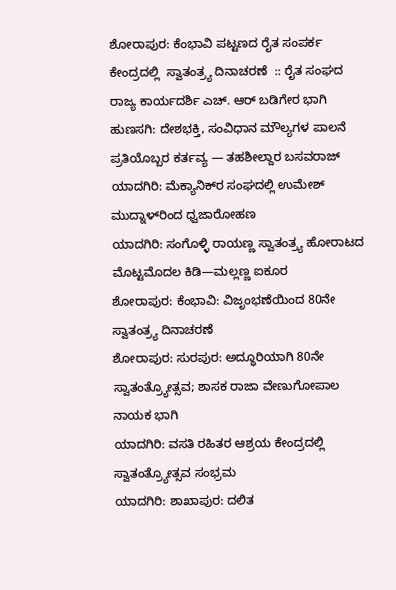ಶೋರಾಪುರ: ಕೆಂಭಾವಿ ಪಟ್ಟಣದ ರೈತ ಸಂಪರ್ಕ ಕೇಂದ್ರದಲ್ಲಿ  ಸ್ವಾತಂತ್ರ್ಯ ದಿನಾಚರಣೆ  :: ರೈತ ಸಂಘದ ರಾಜ್ಯ ಕಾರ್ಯದರ್ಶಿ ಎಚ್. ಆರ್ ಬಡಿಗೇರ ಭಾಗಿ
ಹುಣಸಗಿ: ದೇಶಭಕ್ತಿ, ಸಂವಿಧಾನ ಮೌಲ್ಯಗಳ ಪಾಲನೆ ಪ್ರತಿಯೊಬ್ಬರ ಕರ್ತವ್ಯ — ತಹಶೀಲ್ದಾರ ಬಸವರಾಜ್
ಯಾದಗಿರಿ: ಮೆಕ್ಯಾನಿಕ್‌ರ ಸಂಘದಲ್ಲಿ ಉಮೇಶ್ ಮುದ್ನಾಳ್‌ರಿಂದ ಧ್ವಜಾರೋಹಣ
ಯಾದಗಿರಿ: ಸಂಗೊಳ್ಳಿ ರಾಯಣ್ಣ ಸ್ವಾತಂತ್ರ್ಯ ಹೋರಾಟದ ಮೊಟ್ಟಮೊದಲ ಕಿಡಿ—ಮಲ್ಲಣ್ಣ ಐಕೂರ
ಶೋರಾಪುರ: ಕೆಂಭಾವಿ: ವಿಜೃಂಭಣೆಯಿಂದ 80ನೇ ಸ್ವಾತಂತ್ರ್ಯ ದಿನಾಚರಣೆ
ಶೋರಾಪುರ: ಸುರಪುರ: ಅದ್ಧೂರಿಯಾಗಿ 80ನೇ ಸ್ವಾತಂತ್ರ್ಯೋತ್ಸವ; ಶಾಸಕ ರಾಜಾ ವೇಣುಗೋಪಾಲ ನಾಯಕ ಭಾಗಿ
ಯಾದಗಿರಿ: ವಸತಿ ರಹಿತರ ಆಶ್ರಯ ಕೇಂದ್ರದಲ್ಲಿ ಸ್ವಾತಂತ್ರ್ಯೋತ್ಸವ ಸಂಭ್ರಮ
ಯಾದಗಿರಿ: ಶಾಖಾಪುರ: ದಲಿತ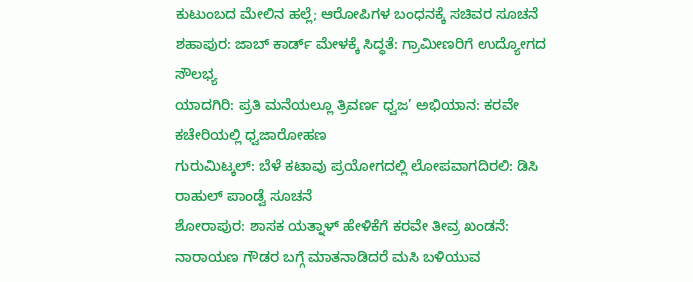ಕುಟುಂಬದ ಮೇಲಿನ ಹಲ್ಲೆ; ಆರೋಪಿಗಳ ಬಂಧನಕ್ಕೆ ಸಚಿವರ ಸೂಚನೆ
ಶಹಾಪುರ: ಜಾಬ್ ಕಾರ್ಡ್ ಮೇಳಕ್ಕೆ ಸಿದ್ಧತೆ: ಗ್ರಾಮೀಣರಿಗೆ ಉದ್ಯೋಗದ ಸೌಲಭ್ಯ
ಯಾದಗಿರಿ: ಪ್ರತಿ ಮನೆಯಲ್ಲೂ ತ್ರಿವರ್ಣ ಧ್ವಜ’ ಅಭಿಯಾನ: ಕರವೇ ಕಚೇರಿಯಲ್ಲಿ ಧ್ವಜಾರೋಹಣ
ಗುರುಮಿಟ್ಕಲ್: ಬೆಳೆ ಕಟಾವು ಪ್ರಯೋಗದಲ್ಲಿ ಲೋಪವಾಗದಿರಲಿ: ಡಿಸಿ ರಾಹುಲ್ ಪಾಂಡ್ವೆ ಸೂಚನೆ
ಶೋರಾಪುರ: ಶಾಸಕ ಯತ್ನಾಳ್ ಹೇಳಿಕೆಗೆ ಕರವೇ ತೀವ್ರ ಖಂಡನೆ: ನಾರಾಯಣ ಗೌಡರ ಬಗ್ಗೆ ಮಾತನಾಡಿದರೆ ಮಸಿ ಬಳಿಯುವ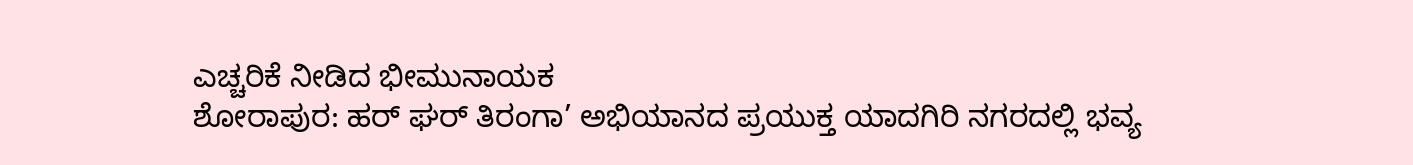ಎಚ್ಚರಿಕೆ ನೀಡಿದ ಭೀಮುನಾಯಕ
ಶೋರಾಪುರ: ಹರ್ ಘರ್ ತಿರಂಗಾ’ ಅಭಿಯಾನದ ಪ್ರಯುಕ್ತ ಯಾದಗಿರಿ ನಗರದಲ್ಲಿ ಭವ್ಯ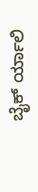ಬೈಕ್ ರ್ಯಾಲಿ